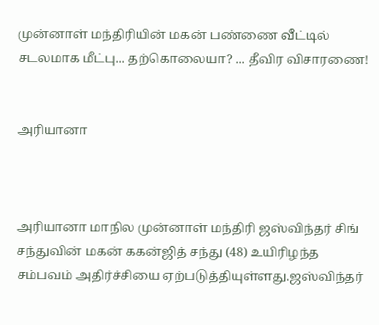முன்னாள் மந்திரியின் மகன் பண்ணை வீட்டில் சடலமாக மீட்பு... தற்கொலையா? ... தீவிர விசாரணை!


அரியானா



அரியானா மாநில முன்னாள் மந்திரி ஜஸ்விந்தர் சிங் சந்துவின் மகன் ககன்ஜித் சந்து (48) உயிரிழந்த சம்பவம் அதிர்ச்சியை ஏற்படுத்தியுள்ளது.ஜஸ்விந்தர்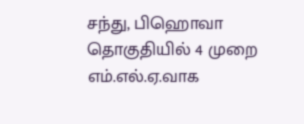சந்து, பிஹொவா தொகுதியில் 4 முறை எம்.எல்.ஏ.வாக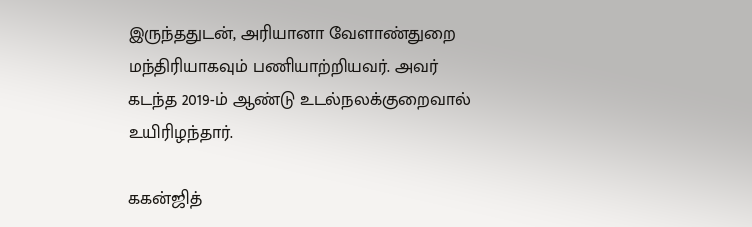இருந்ததுடன், அரியானா வேளாண்துறை மந்திரியாகவும் பணியாற்றியவர். அவர் கடந்த 2019-ம் ஆண்டு உடல்நலக்குறைவால் உயிரிழந்தார்.

ககன்ஜித்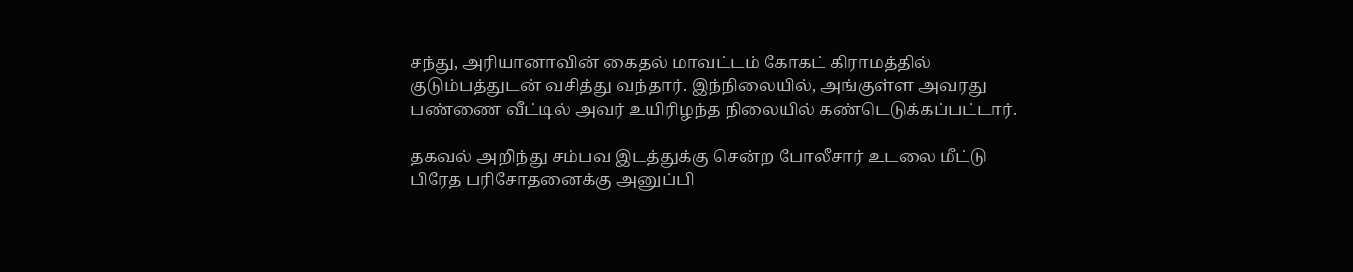சந்து, அரியானாவின் கைதல் மாவட்டம் கோகட் கிராமத்தில் குடும்பத்துடன் வசித்து வந்தார். இந்நிலையில், அங்குள்ள அவரது பண்ணை வீட்டில் அவர் உயிரிழந்த நிலையில் கண்டெடுக்கப்பட்டார்.

தகவல் அறிந்து சம்பவ இடத்துக்கு சென்ற போலீசார் உடலை மீட்டு பிரேத பரிசோதனைக்கு அனுப்பி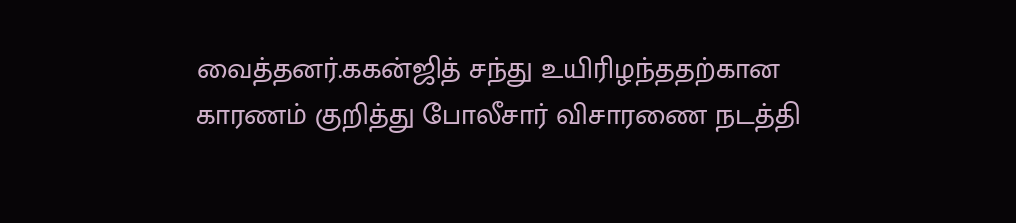வைத்தனர்.ககன்ஜித் சந்து உயிரிழந்ததற்கான காரணம் குறித்து போலீசார் விசாரணை நடத்தி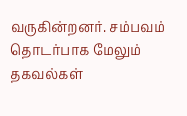வருகின்றனர். சம்பவம் தொடர்பாக மேலும் தகவல்கள்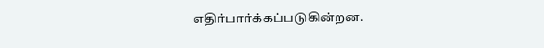எதிர்பார்க்கப்படுகின்றன.